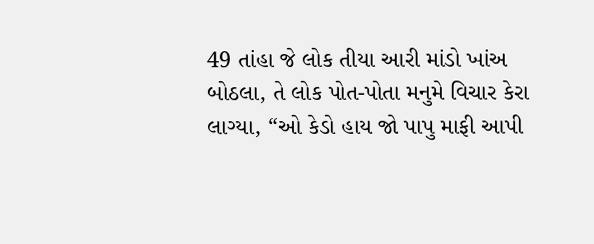49 તાંહા જે લોક તીયા આરી માંડો ખાંઅ બોઠલા, તે લોક પોત-પોતા મનુમે વિચાર કેરા લાગ્યા, “ઓ કેડો હાય જો પાપુ માફી આપી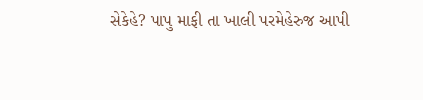સેકેહે? પાપુ માફી તા ખાલી પરમેહેરુજ આપી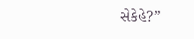સેકેહે?”